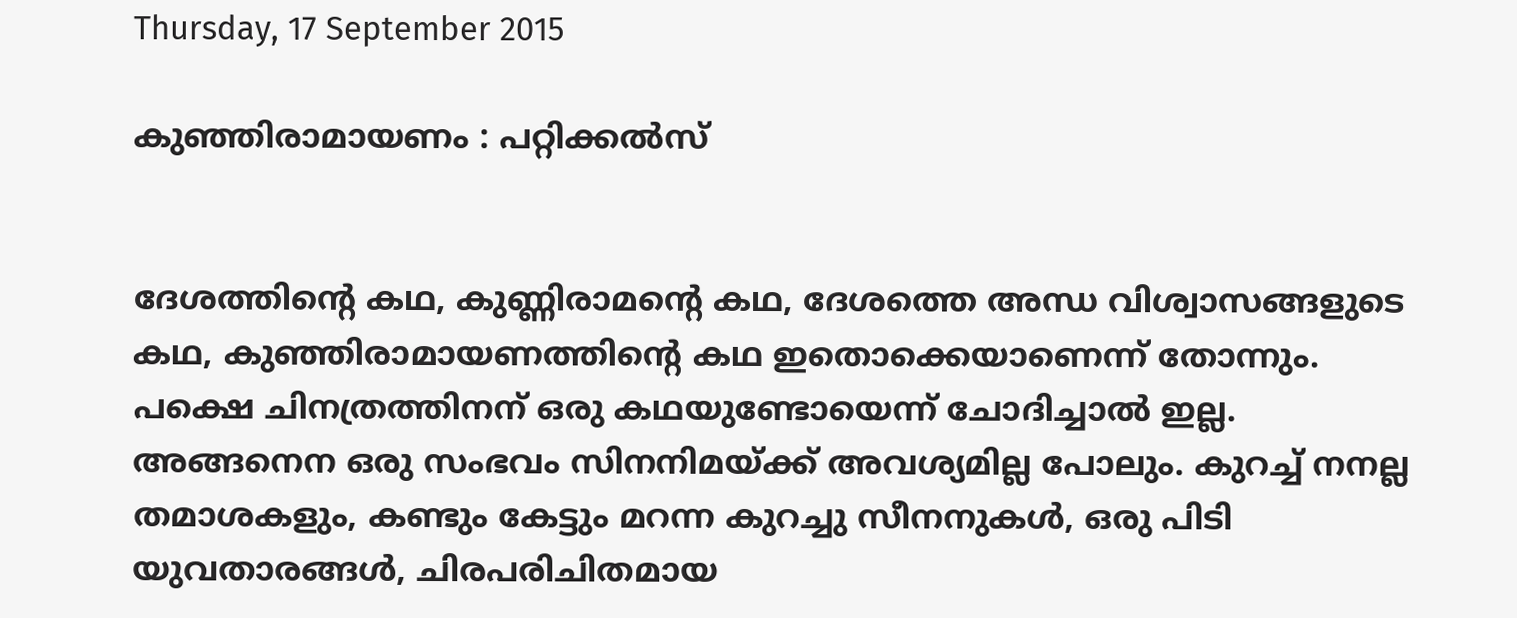Thursday, 17 September 2015

കുഞ്ഞിരാമായണം : പറ്റിക്കൽസ്


ദേശത്തിന്റെ കഥ, കുണ്ണിരാമന്റെ കഥ, ദേശത്തെ അന്ധ വിശ്വാസങ്ങളുടെ കഥ, കുഞ്ഞിരാമായണത്തിന്റെ കഥ ഇതൊക്കെയാണെന്ന് തോന്നും. പക്ഷെ ചിനത്രത്തിനന് ഒരു കഥയുണ്ടോയെന്ന് ചോദിച്ചാല്‍ ഇല്ല. അങ്ങനെന ഒരു സംഭവം സിനനിമയ്ക്ക് അവശ്യമില്ല പോലും. കുറച്ച് നനല്ല തമാശകളും, കണ്ടും കേട്ടും മറന്ന കുറച്ചു സീനനുകള്‍, ഒരു പിടി യുവതാരങ്ങള്‍, ചിരപരിചിതമായ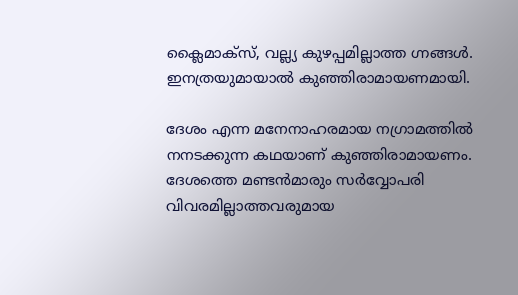ക്ലൈമാക്‌സ്, വല്ല്യ കുഴപ്പമില്ലാത്ത ഗ്നങ്ങള്‍. ഇനത്രയുമായാല്‍ കുഞ്ഞിരാമായണമായി.

ദേശം എന്ന മനേനാഹരമായ നഗ്രാമത്തില്‍ നനടക്കുന്ന കഥയാണ് കുഞ്ഞിരാമായണം. ദേശത്തെ മണ്ടന്‍മാരും സര്‍വ്വോപരി വിവരമില്ലാത്തവരുമായ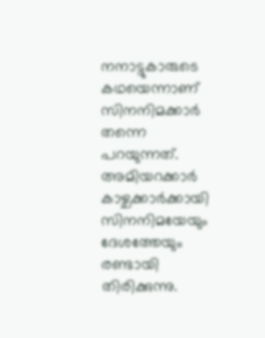നനാട്ടുകാരുടെ കഥയെന്നാണ് സിനനിമക്കാര്‍ തന്നെ പറയുന്നത്. അമിയറക്കാര്‍ കാഴ്ചക്കാര്‍ക്കായി സിനനിമയേയും ദേശത്തേയും രണ്ടായി തിരിക്കുന്നു.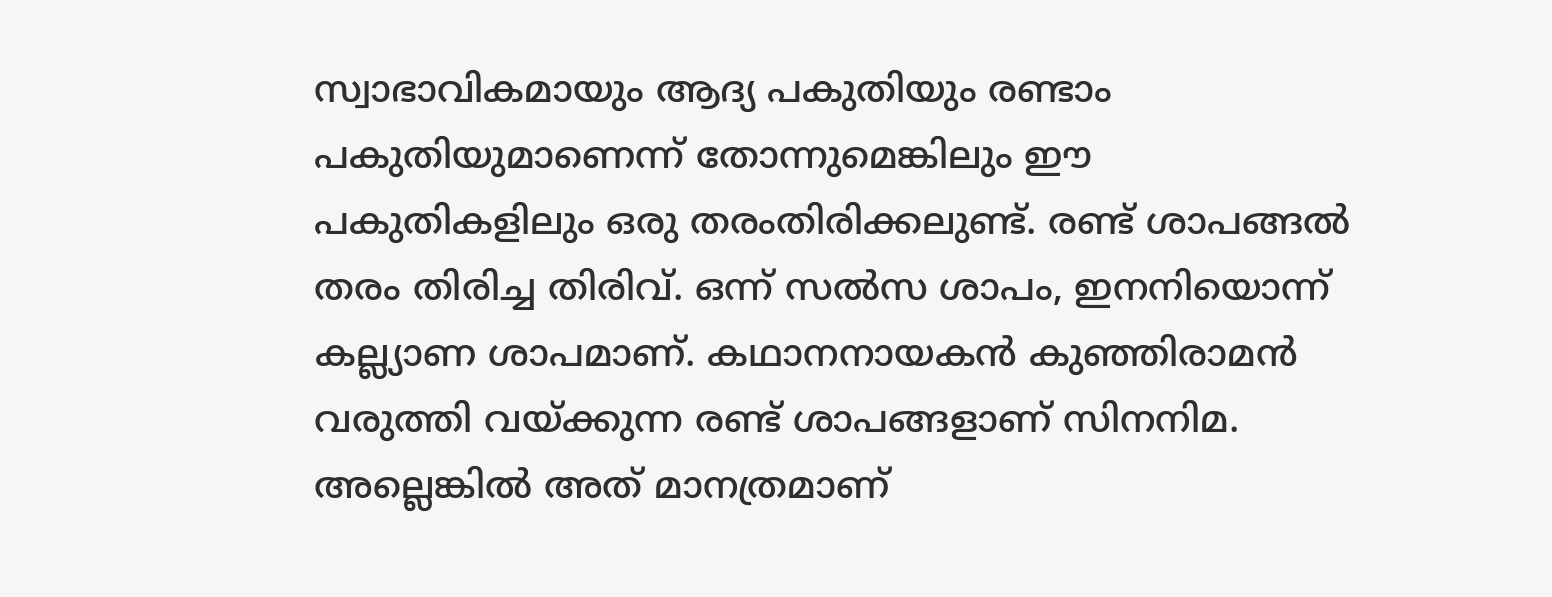സ്വാഭാവികമായും ആദ്യ പകുതിയും രണ്ടാം പകുതിയുമാണെന്ന് തോന്നുമെങ്കിലും ഈ പകുതികളിലും ഒരു തരംതിരിക്കലുണ്ട്. രണ്ട് ശാപങ്ങല്‍ തരം തിരിച്ച തിരിവ്. ഒന്ന് സല്‍സ ശാപം, ഇനനിയൊന്ന് കല്ല്യാണ ശാപമാണ്. കഥാനനായകന്‍ കുഞ്ഞിരാമന്‍ വരുത്തി വയ്ക്കുന്ന രണ്ട് ശാപങ്ങളാണ് സിനനിമ. അല്ലെങ്കില്‍ അത് മാനത്രമാണ്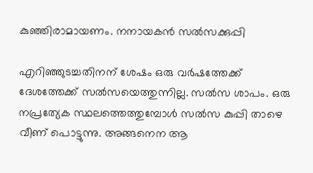കുഞ്ഞിരാമായണം. നനായകന്‍ സല്‍സക്കുപ്പി

എറിഞ്ഞുടച്ചതിനന് ശേഷം ഒരു വര്‍ഷത്തേക്ക് ദേശത്തേക്ക് സല്‍സയെത്തുന്നില്ല. സല്‍സ ശാപം. ഒരു നപ്രത്യേക സ്ഥലത്തെത്തുമ്പോള്‍ സല്‍സ കുപ്പി താഴെ വീണ് പൊട്ടുന്നു. അങ്ങനെന ആ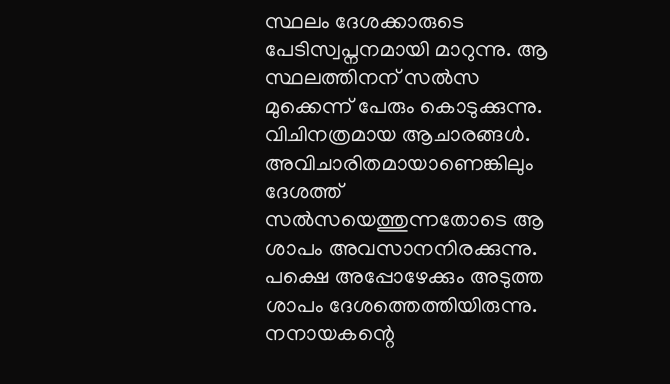സ്ഥലം ദേശക്കാരുടെ പേടിസ്വപ്നനമായി മാറുന്നു. ആ സ്ഥലത്തിനന് സല്‍സ മുക്കെന്ന് പേരും കൊടുക്കുന്നു. വിചിനത്രമായ ആചാരങ്ങള്‍. അവിചാരിതമായാണെങ്കിലും ദേശത്ത് സല്‍സയെത്തുന്നതോടെ ആ ശാപം അവസാനനിരക്കുന്നു. പക്ഷെ അപ്പോഴേക്കും അടുത്ത ശാപം ദേശത്തെത്തിയിരുന്നു. നനായകന്റെ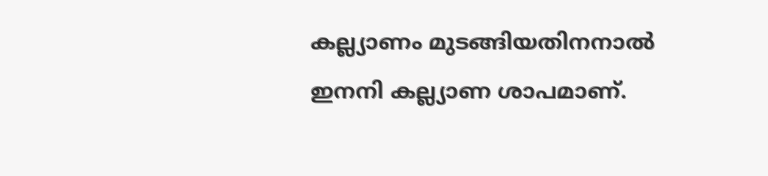കല്ല്യാണം മുടങ്ങിയതിനനാല്‍ ഇനനി കല്ല്യാണ ശാപമാണ്.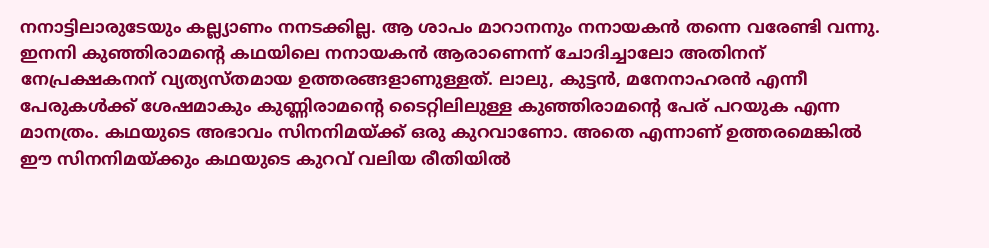നനാട്ടിലാരുടേയും കല്ല്യാണം നനടക്കില്ല. ആ ശാപം മാറാനനും നനായകന്‍ തന്നെ വരേണ്ടി വന്നു. ഇനനി കുഞ്ഞിരാമന്റെ കഥയിലെ നനായകന്‍ ആരാണെന്ന് ചോദിച്ചാലോ അതിനന് നേപ്രക്ഷകനന് വ്യത്യസ്തമായ ഉത്തരങ്ങളാണുള്ളത്. ലാലു, കുട്ടന്‍, മനേനാഹരന്‍ എന്നീ പേരുകള്‍ക്ക് ശേഷമാകും കുണ്ണിരാമന്റെ ടൈറ്റിലിലുള്ള കുഞ്ഞിരാമന്റെ പേര് പറയുക എന്ന മാനത്രം. കഥയുടെ അഭാവം സിനനിമയ്ക്ക് ഒരു കുറവാണോ. അതെ എന്നാണ് ഉത്തരമെങ്കില്‍ ഈ സിനനിമയ്ക്കും കഥയുടെ കുറവ് വലിയ രീതിയില്‍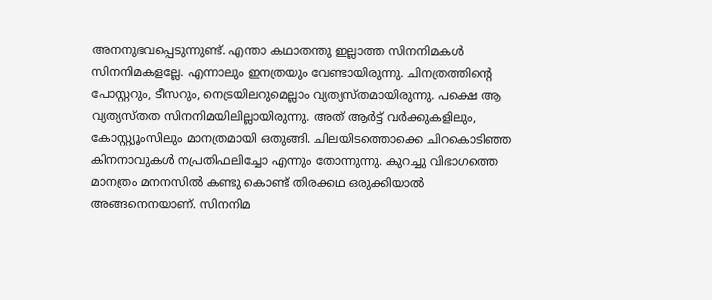അനനുഭവപ്പെടുന്നുണ്ട്. എന്താ കഥാതന്തു ഇല്ലാത്ത സിനനിമകള്‍ സിനനിമകളല്ലേ. എന്നാലും ഇനത്രയും വേണ്ടായിരുന്നു. ചിനത്രത്തിന്റെ പോസ്റ്ററും, ടീസറും, നെട്രയിലറുമെല്ലാം വ്യത്യസ്തമായിരുന്നു. പക്ഷെ ആ വ്യത്യസ്തത സിനനിമയിലില്ലായിരുന്നു. അത് ആര്‍ട്ട് വര്‍ക്കുകളിലും, കോസ്റ്റ്യൂംസിലും മാനത്രമായി ഒതുങ്ങി. ചിലയിടത്തൊക്കെ ചിറകൊടിഞ്ഞ കിനനാവുകള്‍ നപ്രതിഫലിച്ചോ എന്നും തോന്നുന്നു. കുറച്ചു വിഭാഗത്തെ മാനത്രം മനനസില്‍ കണ്ടു കൊണ്ട് തിരക്കഥ ഒരുക്കിയാല്‍ അങ്ങനെനയാണ്. സിനനിമ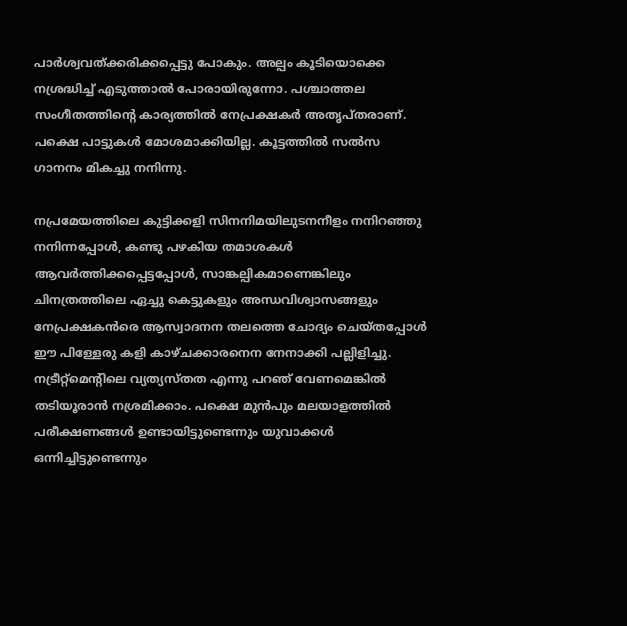പാര്‍ശ്വവത്ക്കരിക്കപ്പെട്ടു പോകും. അല്പം കൂടിയൊക്കെ നശ്രദ്ധിച്ച് എടുത്താല്‍ പോരായിരുന്നോ. പശ്ചാത്തല സംഗീതത്തിന്റെ കാര്യത്തില്‍ നേപ്രക്ഷകര്‍ അതൃപ്തരാണ്. പക്ഷെ പാട്ടുകള്‍ മോശമാക്കിയില്ല. കൂട്ടത്തില്‍ സല്‍സ ഗാനനം മികച്ചു നനിന്നു.

നപ്രമേയത്തിലെ കുട്ടിക്കളി സിനനിമയിലുടനനീളം നനിറഞ്ഞു നനിന്നപ്പോള്‍, കണ്ടു പഴകിയ തമാശകള്‍ ആവര്‍ത്തിക്കപ്പെട്ടപ്പോള്‍, സാങ്കല്പികമാണെങ്കിലും ചിനത്രത്തിലെ ഏച്ചു കെട്ടുകളും അന്ധവിശ്വാസങ്ങളും നേപ്രക്ഷകന്‍രെ ആസ്വാദനന തലത്തെ ചോദ്യം ചെയ്തപ്പോള്‍ ഈ പിള്ളേരു കളി കാഴ്ചക്കാരനെന നേനാക്കി പല്ലിളിച്ചു. നട്രീറ്റ്‌മെന്റിലെ വ്യത്യസ്തത എന്നു പറഞ് വേണമെങ്കില്‍ തടിയൂരാന്‍ നശ്രമിക്കാം. പക്ഷെ മുന്‍പും മലയാളത്തില്‍ പരീക്ഷണങ്ങള്‍ ഉണ്ടായിട്ടുണ്ടെന്നും യുവാക്കള്‍ ഒന്നിച്ചിട്ടുണ്ടെന്നും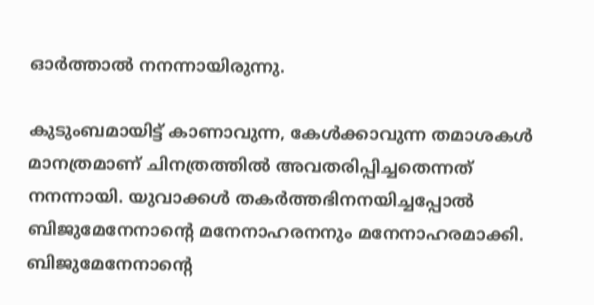ഓര്‍ത്താല്‍ നനന്നായിരുന്നു.

കുടുംബമായിട്ട് കാണാവുന്ന, കേള്‍ക്കാവുന്ന തമാശകള്‍ മാനത്രമാണ് ചിനത്രത്തില്‍ അവതരിപ്പിച്ചതെന്നത് നനന്നായി. യുവാക്കള്‍ തകര്‍ത്തഭിനനയിച്ചപ്പോല്‍ ബിജുമേനേനാന്റെ മനേനാഹരനനും മനേനാഹരമാക്കി. ബിജുമേനേനാന്റെ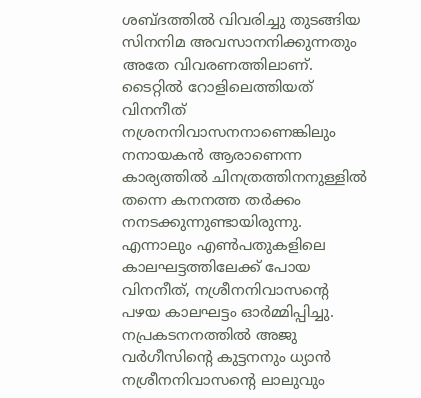ശബ്ദത്തില്‍ വിവരിച്ചു തുടങ്ങിയ സിനനിമ അവസാനനിക്കുന്നതും അതേ വിവരണത്തിലാണ്. ടൈറ്റില്‍ റോളിലെത്തിയത് വിനനീത് നശ്രനനിവാസനനാണെങ്കിലും നനായകന്‍ ആരാണെന്ന കാര്യത്തില്‍ ചിനത്രത്തിനനുള്ളില്‍ തന്നെ കനനത്ത തര്‍ക്കം നനടക്കുന്നുണ്ടായിരുന്നു. എന്നാലും എണ്‍പതുകളിലെ കാലഘട്ടത്തിലേക്ക് പോയ വിനനീത്, നശ്രീനനിവാസന്റെ പഴയ കാലഘട്ടം ഓര്‍മ്മിപ്പിച്ചു. നപ്രകടനനത്തില്‍ അജു വര്‍ഗീസിന്റെ കുട്ടനനും ധ്യാന്‍ നശ്രീനനിവാസന്റെ ലാലുവും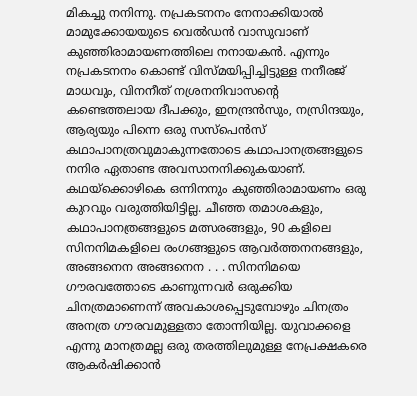മികച്ചു നനിന്നു. നപ്രകടനനം നേനാക്കിയാല്‍ മാമുക്കോയയുടെ വെല്‍ഡന്‍ വാസുവാണ് കുഞ്ഞിരാമായണത്തിലെ നനായകന്‍. എന്നും നപ്രകടനനം കൊണ്ട് വിസ്മയിപ്പിച്ചിട്ടുള്ള നനീരജ് മാധവും, വിനനീത് നശ്രനനിവാസന്റെ കണ്ടെത്തലായ ദീപക്കും, ഇനന്ദ്രന്‍സും, നസ്രിന്ദയും, ആര്യയും പിന്നെ ഒരു സസ്‌പെന്‍സ് കഥാപാനത്രവുമാകുന്നതോടെ കഥാപാനത്രങ്ങളുടെ നനിര ഏതാണ്ട അവസാനനിക്കുകയാണ്. കഥയ്‌ക്കൊഴികെ ഒന്നിനനും കുഞ്ഞിരാമായണം ഒരു കുറവും വരുത്തിയിട്ടില്ല. ചീഞ്ഞ തമാശകളും, കഥാപാനത്രങ്ങളുടെ മത്സരങ്ങളും, 90 കളിലെ സിനനിമകളിലെ രംഗങ്ങളുടെ ആവര്‍ത്തനനങ്ങളും, അങ്ങനെന അങ്ങനെന . . . സിനനിമയെ ഗൗരവത്തോടെ കാണുന്നവര്‍ ഒരുക്കിയ ചിനത്രമാണെന്ന് അവകാശപ്പെടുമ്പോഴും ചിനത്രം അനത്ര ഗൗരവമുള്ളതാ തോന്നിയില്ല. യുവാക്കളെ എന്നു മാനത്രമല്ല ഒരു തരത്തിലുമുള്ള നേപ്രക്ഷകരെ ആകര്‍ഷിക്കാന്‍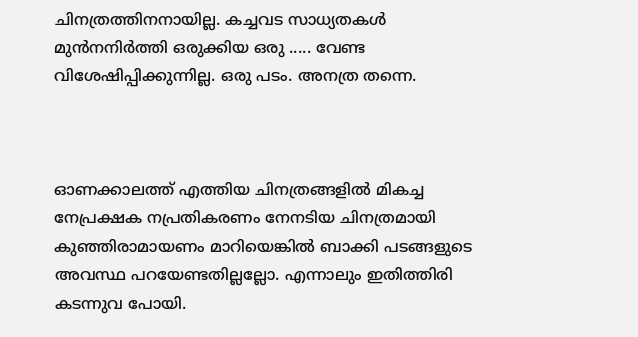ചിനത്രത്തിനനായില്ല. കച്ചവട സാധ്യതകള്‍ മുന്‍നനിര്‍ത്തി ഒരുക്കിയ ഒരു ..... വേണ്ട വിശേഷിപ്പിക്കുന്നില്ല. ഒരു പടം. അനത്ര തന്നെ.



ഓണക്കാലത്ത് എത്തിയ ചിനത്രങ്ങളില്‍ മികച്ച നേപ്രക്ഷക നപ്രതികരണം നേനടിയ ചിനത്രമായി കുഞ്ഞിരാമായണം മാറിയെങ്കില്‍ ബാക്കി പടങ്ങളുടെ അവസ്ഥ പറയേണ്ടതില്ലല്ലോ. എന്നാലും ഇതിത്തിരി കടന്നുവ പോയി.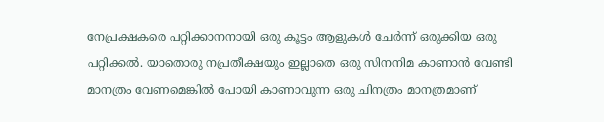നേപ്രക്ഷകരെ പറ്റിക്കാനനായി ഒരു കൂട്ടം ആളുകള്‍ ചേര്‍ന്ന് ഒരുക്കിയ ഒരു പറ്റിക്കല്‍. യാതൊരു നപ്രതീക്ഷയും ഇല്ലാതെ ഒരു സിനനിമ കാണാന്‍ വേണ്ടി മാനത്രം വേണമെങ്കില്‍ പോയി കാണാവുന്ന ഒരു ചിനത്രം മാനത്രമാണ്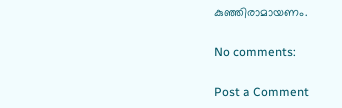കുഞ്ഞിരാമായണം.

No comments:

Post a Comment